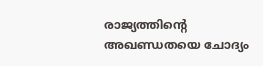രാജ്യത്തിന്‍റെ അഖണ്ഡതയെ ചോദ്യം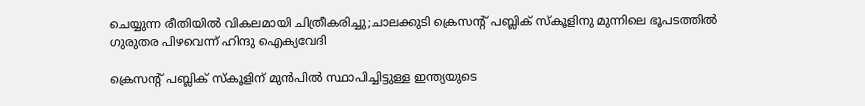ചെയ്യുന്ന രീതിയിൽ വികലമായി ചിത്രീകരിച്ചു;ചാലക്കുടി ക്രെസന്‍റ് പബ്ലിക് സ്കൂളിനു മുന്നിലെ ഭൂപടത്തിൽ ഗുരുതര പിഴവെന്ന് ഹിന്ദു ഐക്യവേദി

ക്രെസന്‍റ് പബ്ലിക് സ്കൂളിന് മുൻപിൽ സ്ഥാപിച്ചിട്ടുള്ള ഇന്ത്യയുടെ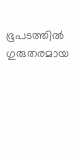ഭൂപടത്തിൽ ഗുരുതരമായ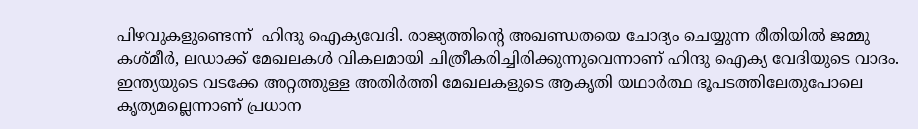പിഴവുകളുണ്ടെന്ന്  ഹിന്ദു ഐക്യവേദി. രാജ്യത്തിന്‍റെ അഖണ്ഡതയെ ചോദ്യം ചെയ്യുന്ന രീതിയിൽ ജമ്മു കശ്മീർ, ലഡാക്ക് മേഖലകൾ വികലമായി ചിത്രീകരിച്ചിരിക്കുന്നുവെന്നാണ് ഹിന്ദു ഐക്യ വേദിയുടെ വാദം. ഇന്ത്യയുടെ വടക്കേ അറ്റത്തുള്ള അതിർത്തി മേഖലകളുടെ ആകൃതി യഥാർത്ഥ ഭൂപടത്തിലേതുപോലെ കൃത്യമല്ലെന്നാണ് പ്രധാന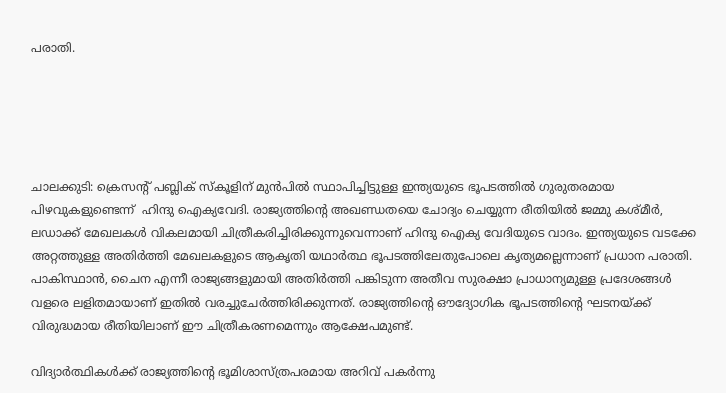പരാതി.





ചാലക്കുടി: ക്രെസന്‍റ് പബ്ലിക് സ്കൂളിന് മുൻപിൽ സ്ഥാപിച്ചിട്ടുള്ള ഇന്ത്യയുടെ ഭൂപടത്തിൽ ഗുരുതരമായ പിഴവുകളുണ്ടെന്ന്  ഹിന്ദു ഐക്യവേദി. രാജ്യത്തിന്‍റെ അഖണ്ഡതയെ ചോദ്യം ചെയ്യുന്ന രീതിയിൽ ജമ്മു കശ്മീർ, ലഡാക്ക് മേഖലകൾ വികലമായി ചിത്രീകരിച്ചിരിക്കുന്നുവെന്നാണ് ഹിന്ദു ഐക്യ വേദിയുടെ വാദം. ഇന്ത്യയുടെ വടക്കേ അറ്റത്തുള്ള അതിർത്തി മേഖലകളുടെ ആകൃതി യഥാർത്ഥ ഭൂപടത്തിലേതുപോലെ കൃത്യമല്ലെന്നാണ് പ്രധാന പരാതി. പാകിസ്ഥാൻ, ചൈന എന്നീ രാജ്യങ്ങളുമായി അതിർത്തി പങ്കിടുന്ന അതീവ സുരക്ഷാ പ്രാധാന്യമുള്ള പ്രദേശങ്ങൾ വളരെ ലളിതമായാണ് ഇതിൽ വരച്ചുചേർത്തിരിക്കുന്നത്. രാജ്യത്തിന്‍റെ ഔദ്യോഗിക ഭൂപടത്തിന്‍റെ ഘടനയ്ക്ക് വിരുദ്ധമായ രീതിയിലാണ് ഈ ചിത്രീകരണമെന്നും ആക്ഷേപമുണ്ട്.

വിദ്യാർത്ഥികൾക്ക് രാജ്യത്തിന്‍റെ ഭൂമിശാസ്ത്രപരമായ അറിവ് പകർന്നു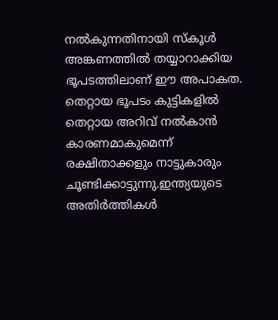നൽകുന്നതിനായി സ്കൂൾ അങ്കണത്തിൽ തയ്യാറാക്കിയ ഭൂപടത്തിലാണ് ഈ അപാകത. തെറ്റായ ഭൂപടം കുട്ടികളിൽ തെറ്റായ അറിവ് നൽകാൻ കാരണമാകുമെന്ന് രക്ഷിതാക്കളും നാട്ടുകാരും ചൂണ്ടിക്കാട്ടുന്നു.ഇന്ത്യയുടെ അതിർത്തികൾ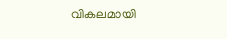വികലമായി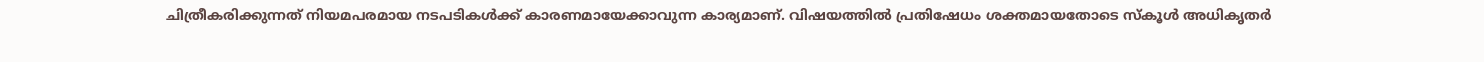ചിത്രീകരിക്കുന്നത് നിയമപരമായ നടപടികൾക്ക് കാരണമായേക്കാവുന്ന കാര്യമാണ്. വിഷയത്തിൽ പ്രതിഷേധം ശക്തമായതോടെ സ്കൂൾ അധികൃതർ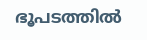ഭൂപടത്തിൽ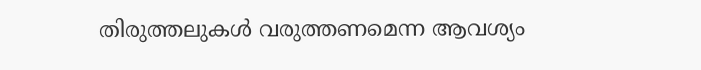തിരുത്തലുകൾ വരുത്തണമെന്ന ആവശ്യം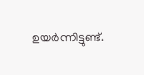ഉയർന്നിട്ടുണ്ട്.